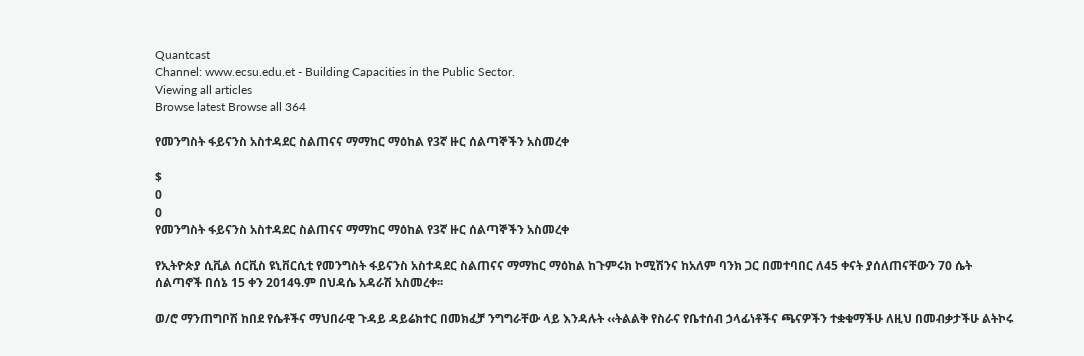Quantcast
Channel: www.ecsu.edu.et - Building Capacities in the Public Sector.
Viewing all articles
Browse latest Browse all 364

የመንግስት ፋይናንስ አስተዳደር ስልጠናና ማማከር ማዕከል የ3ኛ ዙር ሰልጣኞችን አስመረቀ

$
0
0
የመንግስት ፋይናንስ አስተዳደር ስልጠናና ማማከር ማዕከል የ3ኛ ዙር ሰልጣኞችን አስመረቀ

የኢትዮጵያ ሲቪል ሰርቪስ ዩኒቨርሲቲ የመንግስት ፋይናንስ አስተዳደር ስልጠናና ማማከር ማዕከል ከጉምሩክ ኮሚሽንና ከአለም ባንክ ጋር በመተባበር ለ45 ቀናት ያሰለጠናቸውን 70 ሴት ሰልጣኖች በሰኔ 15 ቀን 2014ዓ.ም በህዳሴ አዳራሽ አስመረቀ፡፡

ወ/ሮ ማንጠግቦሽ ከበደ የሴቶችና ማህበራዊ ጉዳይ ዳይሬክተር በመክፈቻ ንግግራቸው ላይ እንዳሉት ‹‹ትልልቅ የስራና የቤተሰብ ኃላፊነቶችና ጫናዎችን ተቋቁማችሁ ለዚህ በመብቃታችሁ ልትኮሩ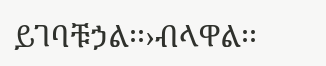ይገባቹኃል፡፡›ብላዋል፡፡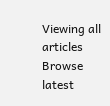Viewing all articles
Browse latest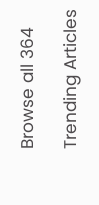Browse all 364

Trending Articles